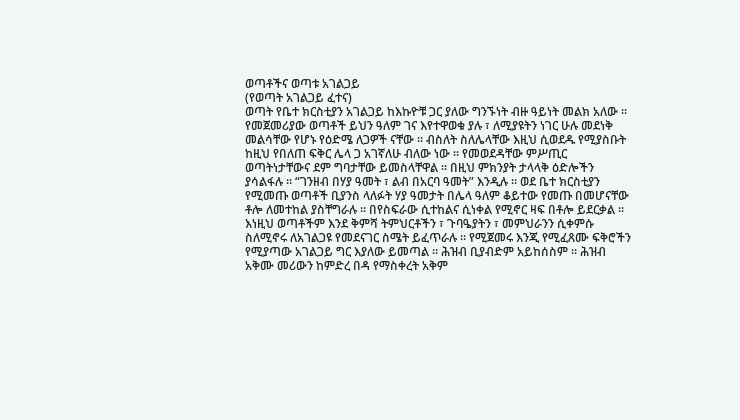ወጣቶችና ወጣቱ አገልጋይ
(የወጣት አገልጋይ ፈተና)
ወጣት የቤተ ክርስቲያን አገልጋይ ከእኩዮቹ ጋር ያለው ግንኙነት ብዙ ዓይነት መልክ አለው ። የመጀመሪያው ወጣቶች ይህን ዓለም ገና እየተዋወቁ ያሉ ፣ ለሚያዩትን ነገር ሁሉ መደነቅ መልሳቸው የሆኑ የዕድሜ ለጋዎች ናቸው ። ብስለት ስለሌላቸው እዚህ ሲወደዱ የሚያስቡት ከዚህ የበለጠ ፍቅር ሌላ ጋ አገኛለሁ ብለው ነው ። የመወደዳቸው ምሥጢር ወጣትነታቸውና ደም ግባታቸው ይመስላቸዋል ። በዚህ ምክንያት ታላላቅ ዕድሎችን ያሳልፋሉ ። “ገንዘብ በሃያ ዓመት ፣ ልብ በአርባ ዓመት” እንዲሉ ። ወደ ቤተ ክርስቲያን የሚመጡ ወጣቶች ቢያንስ ላለፉት ሃያ ዓመታት በሌላ ዓለም ቆይተው የመጡ በመሆናቸው ቶሎ ለመተከል ያስቸግራሉ ። በየስፍራው ሲተከልና ሲነቀል የሚኖር ዛፍ በቶሎ ይደርቃል ። እነዚህ ወጣቶችም እንደ ቅምሻ ትምህርቶችን ፣ ጉባዔያትን ፣ መምህራንን ሲቀምሱ ስለሚኖሩ ለአገልጋዩ የመደናገር ስሜት ይፈጥራሉ ። የሚጀመሩ እንጂ የሚፈጸሙ ፍቅሮችን የሚያጣው አገልጋይ ግር እያለው ይመጣል ። ሕዝብ ቢያብድም አይከሰስም ። ሕዝብ አቅሙ መሪውን ከምድረ በዳ የማስቀረት አቅም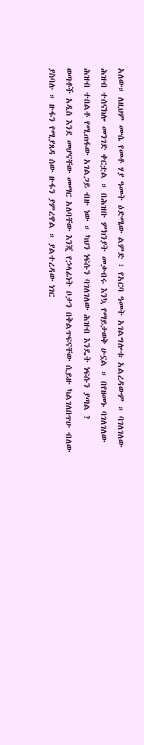አለው። ለዚህም ሙሴ የመቶ ሃያ ዓመት ዕድሜው ልምድ ፣ የአርባ ዓመት አገልግሎቱ አልረዳውም ። ባገለገለው ሕዝብ ተሰናክሎ መንገድ ቀርቷል ። በሕዝቡ ምክንያት መቃብሩ እንኳ የማይታወቅ ሁኗል ። በየዘመኑ ባገለገለው ሕዝብ ተበልቶ የሚጠፋው አገልጋይ ብዙ ነው ። ካህን ነፍሱን ባገለገለው ሕዝብ እንዴት ነፍሱን ያጣል ?
ወጣቶች አዲስ እንደ መሆናቸው መማር አለባቸው እንጂ የኃላፊነት ቦታን በቅልጥፍናቸው ሲይዙ ካልገለበጥሁ ብለው ያስባሉ ። ዙፋን የሚያጸዳ ሰው ዙፋን ያምረዋል ። ያልተረዳው ነገር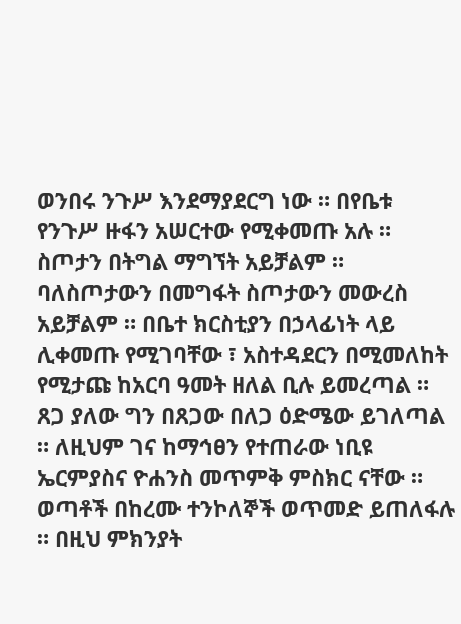ወንበሩ ንጉሥ እንደማያደርግ ነው ። በየቤቱ የንጉሥ ዙፋን አሠርተው የሚቀመጡ አሉ ። ስጦታን በትግል ማግኘት አይቻልም ። ባለስጦታውን በመግፋት ስጦታውን መውረስ አይቻልም ። በቤተ ክርስቲያን በኃላፊነት ላይ ሊቀመጡ የሚገባቸው ፣ አስተዳደርን በሚመለከት የሚታጩ ከአርባ ዓመት ዘለል ቢሉ ይመረጣል ። ጸጋ ያለው ግን በጸጋው በለጋ ዕድሜው ይገለጣል ። ለዚህም ገና ከማኅፀን የተጠራው ነቢዩ ኤርምያስና ዮሐንስ መጥምቅ ምስክር ናቸው ። ወጣቶች በከረሙ ተንኮለኞች ወጥመድ ይጠለፋሉ ። በዚህ ምክንያት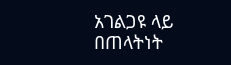አገልጋዩ ላይ በጠላትነት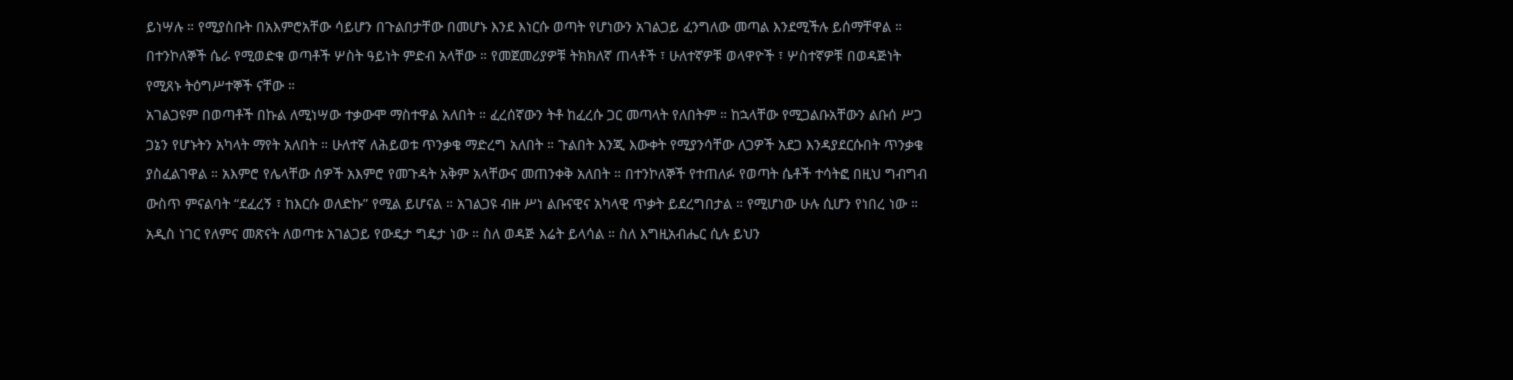ይነሣሉ ። የሚያስቡት በአእምሮአቸው ሳይሆን በጉልበታቸው በመሆኑ እንደ እነርሱ ወጣት የሆነውን አገልጋይ ፈንግለው መጣል እንደሚችሉ ይሰማቸዋል ። በተንኮለኞች ሴራ የሚወድቁ ወጣቶች ሦስት ዓይነት ምድብ አላቸው ። የመጀመሪያዎቹ ትክክለኛ ጠላቶች ፣ ሁለተኛዎቹ ወላዋዮች ፣ ሦስተኛዎቹ በወዳጅነት የሚጸኑ ትዕግሥተኞች ናቸው ።
አገልጋዩም በወጣቶች በኩል ለሚነሣው ተቃውሞ ማስተዋል አለበት ። ፈረሰኛውን ትቶ ከፈረሱ ጋር መጣላት የለበትም ። ከኋላቸው የሚጋልቡአቸውን ልቡሰ ሥጋ ጋኔን የሆኑትን አካላት ማየት አለበት ። ሁለተኛ ለሕይወቱ ጥንቃቄ ማድረግ አለበት ። ጉልበት እንጂ እውቀት የሚያንሳቸው ለጋዎች አደጋ እንዳያደርሱበት ጥንቃቄ ያስፈልገዋል ። አእምሮ የሌላቸው ሰዎች አእምሮ የመጉዳት አቅም አላቸውና መጠንቀቅ አለበት ። በተንኮለኞች የተጠለፉ የወጣት ሴቶች ተሳትፎ በዚህ ግብግብ ውስጥ ምናልባት “ደፈረኝ ፣ ከእርሱ ወለድኩ” የሚል ይሆናል ። አገልጋዩ ብዙ ሥነ ልቡናዊና አካላዊ ጥቃት ይደረግበታል ። የሚሆነው ሁሉ ሲሆን የነበረ ነው ። አዲስ ነገር የለምና መጽናት ለወጣቱ አገልጋይ የውዴታ ግዴታ ነው ። ስለ ወዳጅ እሬት ይላሳል ። ስለ እግዚአብሔር ሲሉ ይህን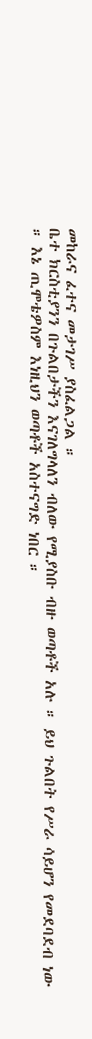መከራና ፈተና መታገሥ ያስፈልጋል ።
ቤተ ክርስቲያንን በጉልበታችን እናገለግላለን ብለው የሚያስቡ ብዙ ወጣቶች አሉ ። ይህ ጉልበት የሥራ ሳይሆን የመደባደብ ነው ። እኔ ጢሞቴዎስም እነዚህን ወጣቶች አስተናግድ ነበር ።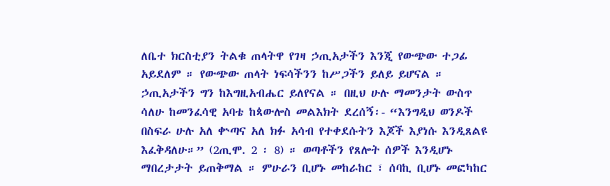ለቤተ ክርስቲያን ትልቁ ጠላትዋ የገዛ ኃጢአታችን እንጂ የውጭው ተጋፊ አይደለም ። የውጭው ጠላት ነፍሳችንን ከሥጋችን ይለይ ይሆናል ። ኃጢአታችን ግን ከእግዚአብሔር ይለየናል ። በዚህ ሁሉ ማመንታት ውስጥ ሳለሁ ከመንፈሳዊ አባቴ ከጳውሎስ መልእክት ደረሰኝ፡- “እንግዲህ ወንዶች በስፍራ ሁሉ አለ ቍጣና አለ ክፉ አሳብ የተቀደሱትን እጆች እያነሱ እንዲጸልዩ እፈቅዳለሁ።” (2ጢሞ. 2 ፡ 8) ። ወጣቶችን የጸሎት ሰዎች እንዲሆኑ ማበረታታት ይጠቅማል ። ምሁራን ቢሆኑ መከራከር ፣ ሰባኪ ቢሆኑ መፎካከር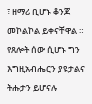፣ ዘማሪ ቢሆኑ ቆንጆ መኮልኮል ይቀናቸዋል ። የጸሎት ሰው ሲሆኑ ግን እግዚአብሔርን ያዩታልና ትሑታን ይሆናሉ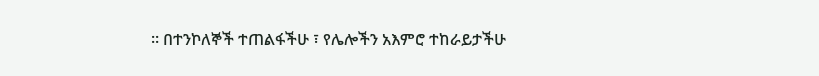። በተንኮለኞች ተጠልፋችሁ ፣ የሌሎችን አእምሮ ተከራይታችሁ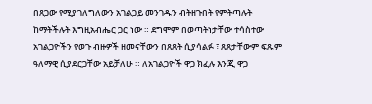በጸጋው የሚያገለግለውን አገልጋይ መንገዱን ብትዘጉበት የምትጣሉት ከማትችሉት እግዚአብሔር ጋር ነው ። ደግሞም በወጣትነታቸው ተሳስተው አገልጋዮችን የወጉ ብዙዎች ዘመናቸውን በጸጸት ሲያሳልፉ ፣ ጸጸታቸውም ፍጹም ዓለማዊ ሲያደርጋቸው አይቻለሁ ። ለአገልጋዮች ዋጋ ክፈሉ እንጂ ዋጋ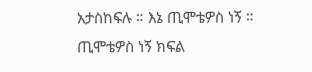አታስከፍሉ ። እኔ ጢሞቴዎስ ነኝ ።
ጢሞቴዎስ ነኝ ክፍል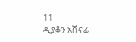11
ዲያቆን አሸናፊ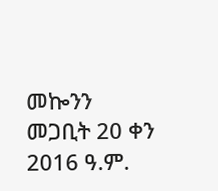መኰንን
መጋቢት 20 ቀን 2016 ዓ.ም.